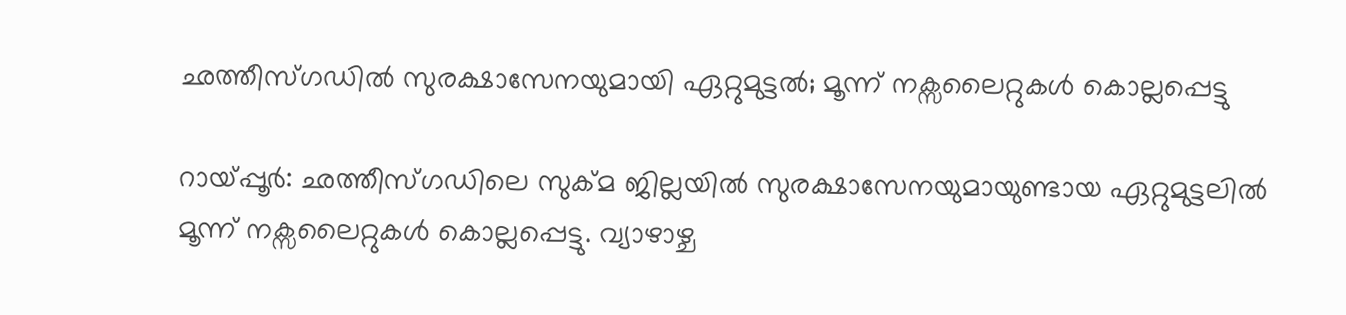ഛത്തീസ്ഗഡിൽ സുരക്ഷാസേനയുമായി ഏറ്റുമുട്ടൽ; മൂന്ന് നക്സലൈറ്റുകൾ കൊല്ലപ്പെട്ടു

റായ്പ്പൂർ: ഛത്തീസ്ഗഡിലെ സുക്മ ജില്ലയിൽ സുരക്ഷാസേനയുമായുണ്ടായ ഏറ്റുമുട്ടലിൽ മൂന്ന് നക്സലൈറ്റുകൾ കൊല്ലപ്പെട്ടു. വ്യാഴാഴ്ച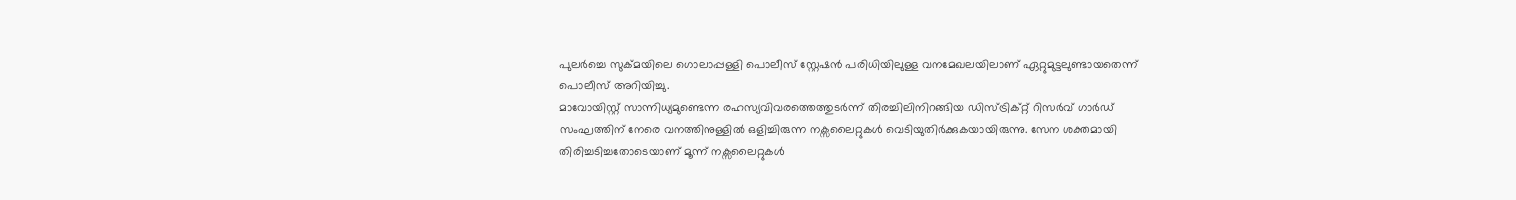പുലർച്ചെ സുക്മയിലെ ഗൊലാപ്പള്ളി പൊലീസ് സ്റ്റേഷൻ പരിധിയിലുള്ള വനമേഖലയിലാണ് ഏറ്റുമുട്ടലുണ്ടായതെന്ന് പൊലീസ് അറിയിച്ചു.
മാവോയിസ്റ്റ് സാന്നിധ്യമുണ്ടെന്ന രഹസ്യവിവരത്തെത്തുടർന്ന് തിരച്ചിലിനിറങ്ങിയ ഡിസ്ട്രിക്റ്റ് റിസർവ് ഗാർഡ് സംഘത്തിന് നേരെ വനത്തിനുള്ളിൽ ഒളിച്ചിരുന്ന നക്സലൈറ്റുകൾ വെടിയുതിർക്കുകയായിരുന്നു. സേന ശക്തമായി തിരിച്ചടിച്ചതോടെയാണ് മൂന്ന് നക്സലൈറ്റുകൾ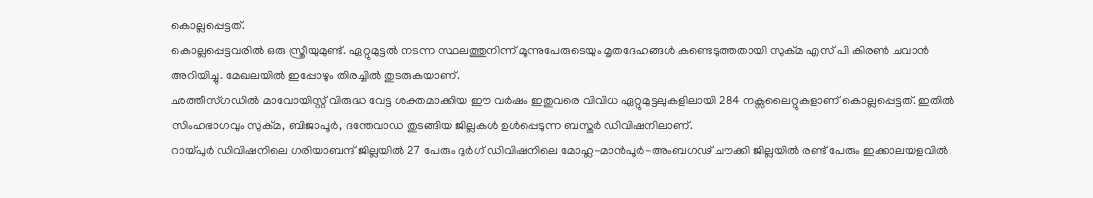കൊല്ലപ്പെട്ടത്.
കൊല്ലപ്പെട്ടവരിൽ ഒരു സ്ത്രീയുമുണ്ട്. ഏറ്റുമുട്ടൽ നടന്ന സ്ഥലത്തുനിന്ന് മൂന്നുപേരുടെയും മൃതദേഹങ്ങൾ കണ്ടെടുത്തതായി സുക്മ എസ് പി കിരൺ ചവാൻ അറിയിച്ചു. മേഖലയിൽ ഇപ്പോഴും തിരച്ചിൽ തുടരുകയാണ്.
ഛത്തീസ്ഗഡിൽ മാവോയിസ്റ്റ് വിരുദ്ധ വേട്ട ശക്തമാക്കിയ ഈ വർഷം ഇതുവരെ വിവിധ ഏറ്റുമുട്ടലുകളിലായി 284 നക്സലൈറ്റുകളാണ് കൊല്ലപ്പെട്ടത്. ഇതിൽ സിംഹഭാഗവും സുക്മ, ബിജാപൂർ, ദന്തേവാഡ തുടങ്ങിയ ജില്ലകൾ ഉൾപ്പെടുന്ന ബസ്തർ ഡിവിഷനിലാണ്.
റായ്പുർ ഡിവിഷനിലെ ഗരിയാബന്ദ് ജില്ലയിൽ 27 പേരും ദുർഗ് ഡിവിഷനിലെ മോഹ്ല-മാൻപൂർ-അംബഗഢ് ചൗക്കി ജില്ലയിൽ രണ്ട് പേരും ഇക്കാലയളവിൽ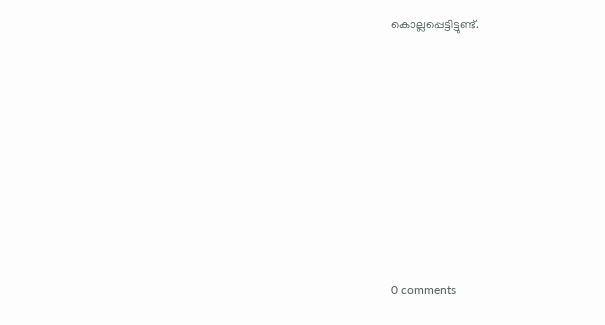കൊല്ലപ്പെട്ടിട്ടുണ്ട്.










0 comments